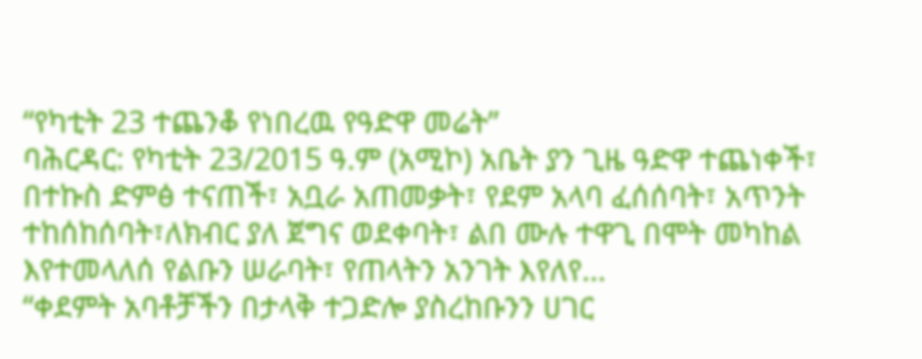“የካቲት 23 ተጨንቆ የነበረዉ የዓድዋ መሬት”
ባሕርዳር: የካቲት 23/2015 ዓ.ም (አሚኮ) አቤት ያን ጊዜ ዓድዋ ተጨነቀች፣ በተኩስ ድምፅ ተናጠች፣ አቧራ አጠመቃት፣ የደም አላባ ፈሰሰባት፣ አጥንት ተከሰከሰባት፣ለክብር ያለ ጀግና ወደቀባት፣ ልበ ሙሉ ተዋጊ በሞት መካከል እየተመላለሰ የልቡን ሠራባት፣ የጠላትን አንገት እየለየ...
“ቀደምት አባቶቻችን በታላቅ ተጋድሎ ያስረከቡንን ሀገር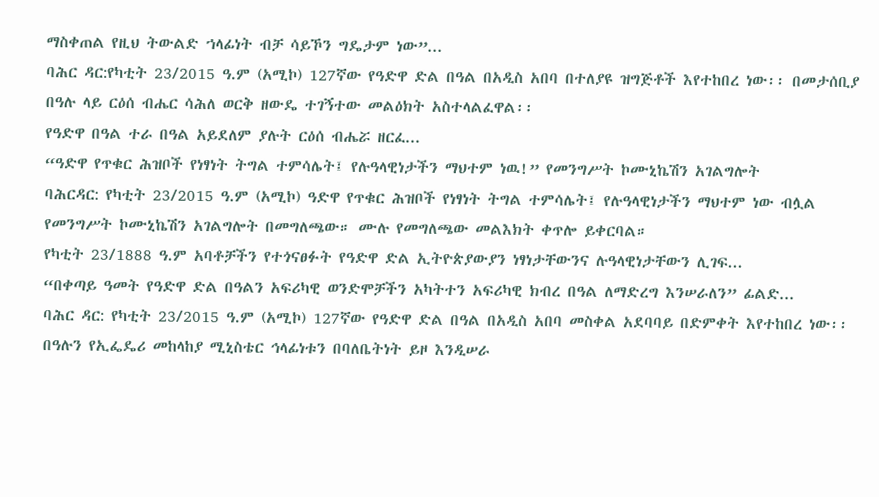ማስቀጠል የዚህ ትውልድ ኀላፊነት ብቻ ሳይኾን ግዴታም ነው”...
ባሕር ዳር:የካቲት 23/2015 ዓ.ም (አሚኮ) 127ኛው የዓድዋ ድል በዓል በአዲስ አበባ በተለያዩ ዝግጅቶች እየተከበረ ነው፡፡ በመታሰቢያ በዓሉ ላይ ርዕሰ ብሔር ሳሕለ ወርቅ ዘውዴ ተገኝተው መልዕክት አስተላልፈዋል፡፡
የዓድዋ በዓል ተራ በዓል አይደለም ያሉት ርዕሰ ብሔሯ ዘርፈ...
“ዓድዋ የጥቁር ሕዝቦች የነፃነት ትግል ተምሳሌት፤ የሉዓላዊነታችን ማህተም ነዉ!” የመንግሥት ኮሙኒኬሽን አገልግሎት
ባሕርዳር: የካቲት 23/2015 ዓ.ም (አሚኮ) ዓድዋ የጥቁር ሕዝቦች የነፃነት ትግል ተምሳሌት፤ የሉዓላዊነታችን ማህተም ነው ብሏል የመንግሥት ኮሙኒኬሽን አገልግሎት በመግለጫው። ሙሉ የመግለጫው መልእክት ቀጥሎ ይቀርባል።
የካቲት 23/1888 ዓ.ም አባቶቻችን የተጎናፀፉት የዓድዋ ድል ኢትዮጵያውያን ነፃነታቸውንና ሉዓላዊነታቸውን ሊገፍ...
“በቀጣይ ዓመት የዓድዋ ድል በዓልን አፍሪካዊ ወንድሞቻችን አካትተን አፍሪካዊ ክብረ በዓል ለማድረግ እንሠራለን” ፊልድ...
ባሕር ዳር: የካቲት 23/2015 ዓ.ም (አሚኮ) 127ኛው የዓድዋ ድል በዓል በአዲስ አበባ መስቀል አደባባይ በድምቀት እየተከበረ ነው፡፡ በዓሉን የኢፌዴሪ መከላከያ ሚኒስቴር ኅላፊነቱን በባለቤትነት ይዞ እንዲሠራ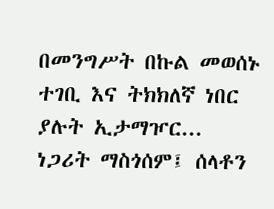በመንግሥት በኩል መወሰኑ ተገቢ እና ትክክለኛ ነበር ያሉት ኢታማዦር...
ነጋሪት ማስጎሰም፤ ሰላቶን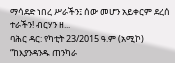ማሳደድ ነበረ ሥራችን፤ ሰው መሆን አይቀርም ደረሰ ተራችን! ብርሃን ዘ...
ባሕር ዳር: የካቲት 23/2015 ዓ.ም (አሚኮ) “ከእያንዳንዱ ጠንካራ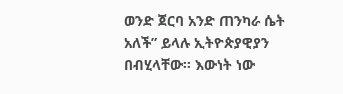ወንድ ጀርባ አንድ ጠንካራ ሴት አለች” ይላሉ ኢትዮጵያዊያን በብሂላቸው፡፡ እውነት ነው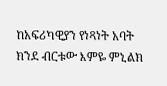ከአፍሪካዊያን የነጻነት አባት ክንደ ብርቱው እምዬ ምኒልክ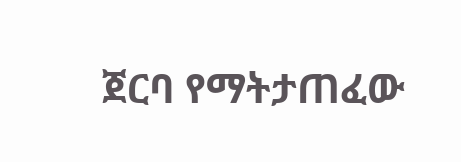ጀርባ የማትታጠፈው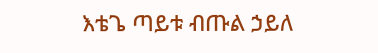እቴጌ ጣይቱ ብጡል ኃይለ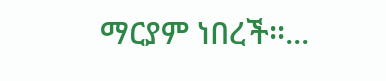ማርያም ነበረች፡፡...